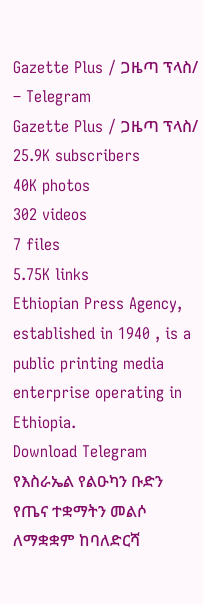Gazette Plus / ጋዜጣ ፕላስ/ – Telegram
Gazette Plus / ጋዜጣ ፕላስ/
25.9K subscribers
40K photos
302 videos
7 files
5.75K links
Ethiopian Press Agency, established in 1940 , is a public printing media enterprise operating in Ethiopia.
Download Telegram
የእስራኤል የልዑካን ቡድን የጤና ተቋማትን መልሶ ለማቋቋም ከባለድርሻ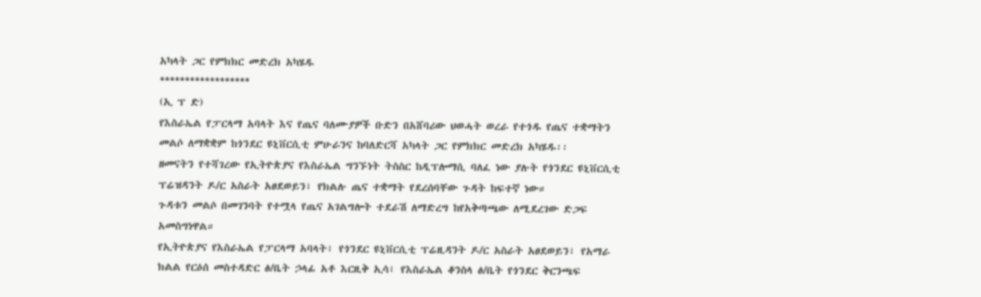አካላት ጋር የምክክር መድረክ አካሄዱ
******************
(ኢ ፕ ድ)
የእስራኤል የፓርላማ አባላት እና የጤና ባለሙያዎች ቡድን በአሸባሪው ህወሓት ወረራ የተጎዱ የጤና ተቋማትን መልሶ ለማቋቋም ከጎንደር ዩኒቨርሲቲ ምሁራንና ከባለድርሻ አካላት ጋር የምክክር መድረክ አካሄዱ፡፡
ዘመናትን የተሻገረው የኢትዮጵያና የእስራኤል ግንኙነት ትስስር ከዲፕሎማሲ ባለፈ ነው ያሉት የጎንደር ዩኒቨርሲቲ ፕሬዝዳንት ዶ/ር አስራት አፀደወይን፣ የክልሉ ጤና ተቋማት የደረሰባቸው ጉዳት ከፍተኛ ነው።
ጉዳቱን መልሶ በመገንባት የተሟላ የጤና አገልግሎት ተደራሽ ለማድረግ ከየአቅጣጫው ለሚደረገው ድጋፍ አመስግነዋል።
የኢትዮጵያና የእስራኤል የፓርላማ አባላት፣ የጎንደር ዩኒቨርሲቲ ፕሬዚዳንት ዶ/ር አስራት አፀደወይን፣ የአማራ ክልል የርዕሰ መስተዳድር ፅ/ቤት ኃላፊ አቶ እርዚቅ ኢሳ፣ የእስራኤል ቆንስላ ፅ/ቤት የጎንደር ቅርንጫፍ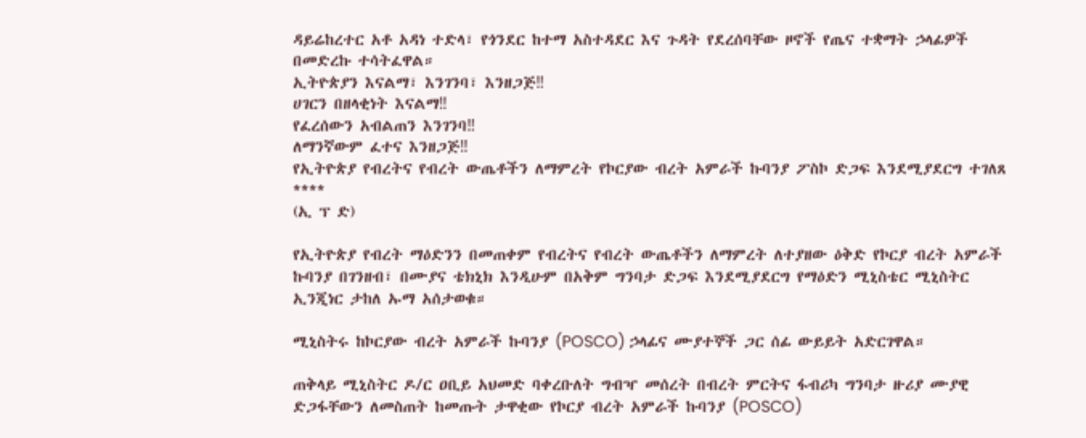ዳይሬከረተር አቶ አዳነ ተድላ፣ የጎንደር ከተማ አስተዳደር እና ጉዳት የደረሰባቸው ዞኖች የጤና ተቋማት ኃላፊዎች በመድረኩ ተሳትፈዋል።
ኢትዮጵያን እናልማ፣ እንገንባ፣ እንዘጋጅ‼
ሀገርን በዘላቂነት እናልማ‼
የፈረሰውን አብልጠን እንገንባ‼
ለማንኛውም ፈተና እንዘጋጅ‼
የኢትዮጵያ የብረትና የብረት ውጤቶችን ለማምረት የኮርያው ብረት አምራች ኩባንያ ፖስኮ ድጋፍ እንደሚያደርግ ተገለጸ
****
(ኢ ፕ ድ)

የኢትዮጵያ የብረት ማዕድንን በመጠቀም የብረትና የብረት ውጤቶችን ለማምረት ለተያዘው ዕቅድ የኮርያ ብረት አምራች ኩባንያ በገንዘብ፣ በሙያና ቴክኒክ እንዲሁም በአቅም ግንባታ ድጋፍ እንደሚያደርግ የማዕድን ሚኒስቴር ሚኒስትር ኢንጂነር ታከለ ኡማ አሰታወቁ።

ሚኒስትሩ ከኮርያው ብረት አምራች ኩባንያ (POSCO) ኃላፊና ሙያተኞች ጋር ሰፊ ውይይት አድርገዋል።

ጠቅላይ ሚኒስትር ዶ/ር ዐቢይ አህመድ ባቀረቡለት ግብዣ መሰረት በብረት ምርትና ፋብሪካ ግንባታ ዙሪያ ሙያዊ ድጋፋቸውን ለመስጠት ከመጡት ታዋቂው የኮርያ ብረት አምራች ኩባንያ (POSCO)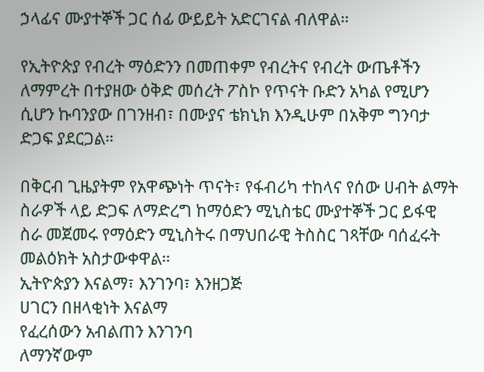ኃላፊና ሙያተኞች ጋር ሰፊ ውይይት አድርገናል ብለዋል።

የኢትዮጵያ የብረት ማዕድንን በመጠቀም የብረትና የብረት ውጤቶችን ለማምረት በተያዘው ዕቅድ መሰረት ፖስኮ የጥናት ቡድን አካል የሚሆን ሲሆን ኩባንያው በገንዘብ፣ በሙያና ቴክኒክ እንዲሁም በአቅም ግንባታ ድጋፍ ያደርጋል።

በቅርብ ጊዜያትም የአዋጭነት ጥናት፣ የፋብሪካ ተከላና የሰው ሀብት ልማት ስራዎች ላይ ድጋፍ ለማድረግ ከማዕድን ሚኒስቴር ሙያተኞች ጋር ይፋዊ ስራ መጀመሩ የማዕድን ሚኒስትሩ በማህበራዊ ትስስር ገጻቸው ባሰፈሩት መልዕክት አስታውቀዋል።
ኢትዮጵያን እናልማ፣ እንገንባ፣ እንዘጋጅ
ሀገርን በዘላቂነት እናልማ
የፈረሰውን አብልጠን እንገንባ
ለማንኛውም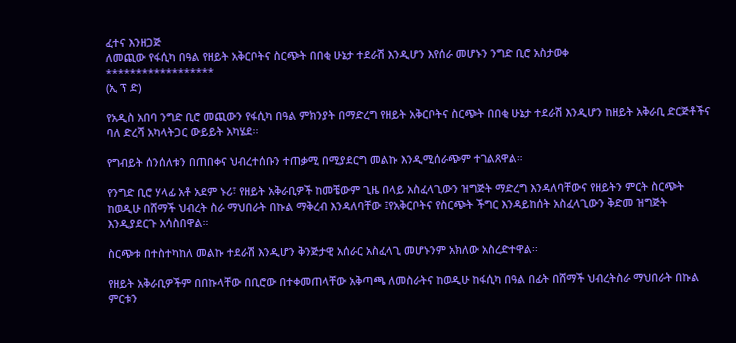ፈተና እንዘጋጅ
ለመጪው የፋሲካ በዓል የዘይት አቅርቦትና ስርጭት በበቂ ሁኔታ ተደራሽ እንዲሆን እየሰራ መሆኑን ንግድ ቢሮ አስታወቀ
******************
(ኢ ፕ ድ)

የአዲስ አበባ ንግድ ቢሮ መጪውን የፋሲካ በዓል ምክንያት በማድረግ የዘይት አቅርቦትና ስርጭት በበቂ ሁኔታ ተደራሽ እንዲሆን ከዘይት አቅራቢ ድርጅቶችና ባለ ድረሻ አካላትጋር ውይይት አካሄደ፡፡

የግብይት ሰንሰለቱን በጠበቀና ህብረተሰቡን ተጠቃሚ በሚያደርግ መልኩ እንዲሚሰራጭም ተገልጸዋል።

የንግድ ቢሮ ሃላፊ አቶ አደም ኑሪ፣ የዘይት አቅራቢዎች ከመቼውም ጊዜ በላይ አስፈላጊውን ዝግጅት ማድረግ እንዳለባቸውና የዘይትን ምርት ስርጭት ከወዲሁ በሸማች ህብረት ስራ ማህበራት በኩል ማቅረብ እንዳለባቸው ፤የአቅርቦትና የስርጭት ችግር እንዳይከሰት አስፈላጊውን ቅድመ ዝግጅት እንዲያደርጉ አሳስበዋል።

ስርጭቱ በተስተካከለ መልኩ ተደራሽ እንዲሆን ቅንጅታዊ አሰራር አስፈላጊ መሆኑንም አክለው አስረድተዋል፡፡

የዘይት አቅራቢዎችም በበኩላቸው በቢሮው በተቀመጠላቸው አቅጣጫ ለመስራትና ከወዲሁ ከፋሲካ በዓል በፊት በሸማች ህብረትስራ ማህበራት በኩል ምርቱን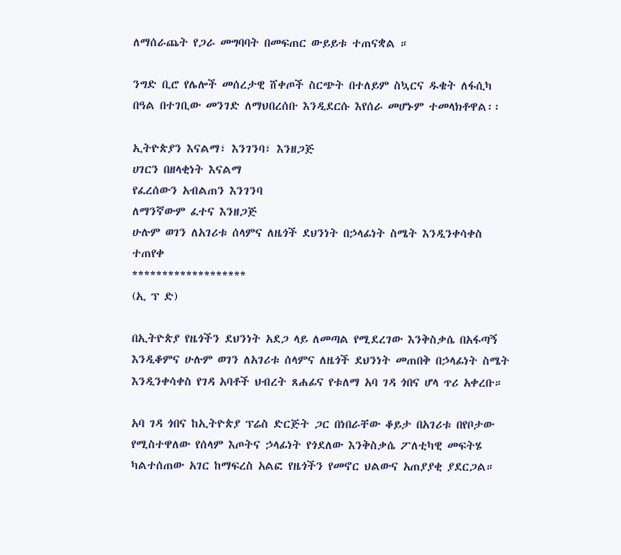ለማሰራጨት የጋራ መግባባት በመፍጠር ውይይቱ ተጠናቋል ።

ንግድ ቢሮ የሌሎች መሰረታዊ ሸቀጦች ስርጭት በተለይም ስኳርና ዱቄት ለፋሲካ በዓል በተገቢው መንገድ ለማህበረሰቡ እንዲደርሱ እየሰራ መሆኑም ተመላክቶዋል፡፡

ኢትዮጵያን እናልማ፣ እንገንባ፣ እንዘጋጅ
ሀገርን በዘላቂነት እናልማ
የፈረሰውን አብልጠን እንገንባ
ለማንኛውም ፈተና እንዘጋጅ
ሁሉም ወገን ለአገሪቱ ሰላምና ለዜጎች ደህንነት በኃላፊነት ስሜት እንዲንቀሳቀስ ተጠየቀ
*******************
(ኢ ፕ ድ)

በኢትዮጵያ የዜጎችን ደህንነት አደጋ ላይ ለመጣል የሚደረገው እንቅስቃሴ በአፋጣኝ እንዲቆምና ሁሉም ወገን ለአገሪቱ ሰላምና ለዜጎች ደህንነት መጠበቅ በኃላፊነት ስሜት እንዲንቀሳቀስ የገዳ አባቶች ህብረት ጸሐፊና የቱለማ አባ ገዳ ጎበና ሆላ ጥሪ አቀረቡ።

አባ ገዳ ጎበና ከኢትዮጵያ ፕሬስ ድርጅት ጋር በነበራቸው ቆይታ በአገሪቱ በየቦታው የሚስተዋለው የሰላም እጦትና ኃላፊነት የጎደለው እንቅስቃሴ ፖለቲካዊ መፍትሄ ካልተሰጠው አገር ከማፍረስ አልፎ የዜጎችን የመኖር ህልውና አጠያያቂ ያደርጋል።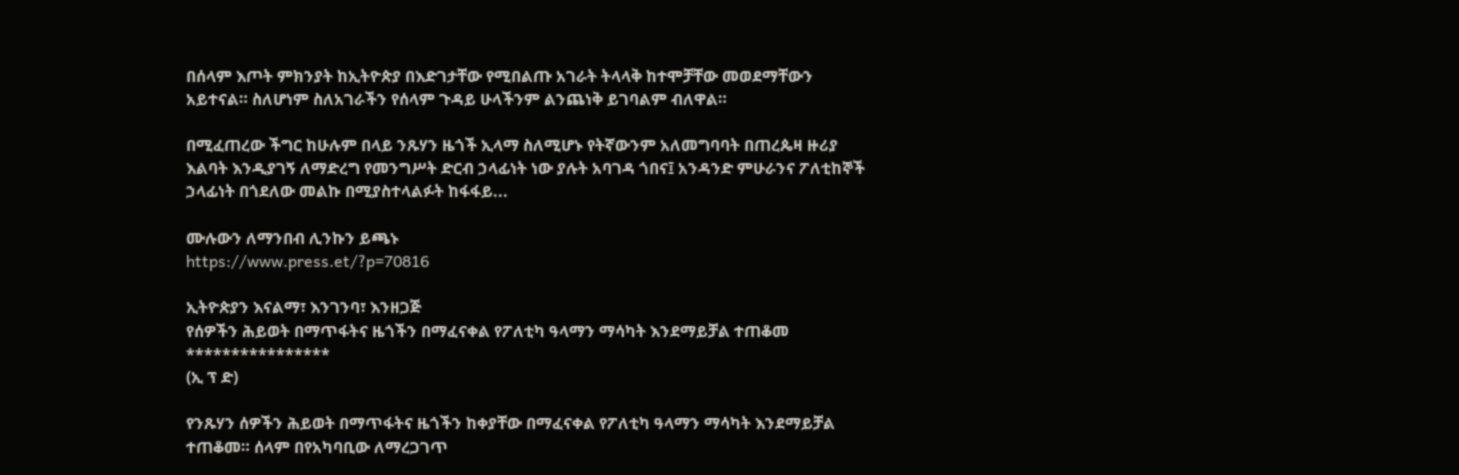በሰላም እጦት ምክንያት ከኢትዮጵያ በእድገታቸው የሚበልጡ አገራት ትላላቅ ከተሞቻቸው መወደማቸውን አይተናል። ስለሆነም ስለአገራችን የሰላም ጉዳይ ሁላችንም ልንጨነቅ ይገባልም ብለዋል።

በሚፈጠረው ችግር ከሁሉም በላይ ንጹሃን ዜጎች ኢላማ ስለሚሆኑ የትኛውንም አለመግባባት በጠረጴዛ ዙሪያ እልባት እንዲያገኝ ለማድረግ የመንግሥት ድርብ ኃላፊነት ነው ያሉት አባገዳ ጎበና፤ አንዳንድ ምሁራንና ፖለቲከኞች ኃላፊነት በጎደለው መልኩ በሚያስተላልፉት ከፋፋይ...

ሙሉውን ለማንበብ ሊንኩን ይጫኑ
https://www.press.et/?p=70816

ኢትዮጵያን እናልማ፣ እንገንባ፣ እንዘጋጅ
የሰዎችን ሕይወት በማጥፋትና ዜጎችን በማፈናቀል የፖለቲካ ዓላማን ማሳካት እንደማይቻል ተጠቆመ
****************
(ኢ ፕ ድ)

የንጹሃን ሰዎችን ሕይወት በማጥፋትና ዜጎችን ከቀያቸው በማፈናቀል የፖለቲካ ዓላማን ማሳካት እንደማይቻል ተጠቆመ። ሰላም በየአካባቢው ለማረጋገጥ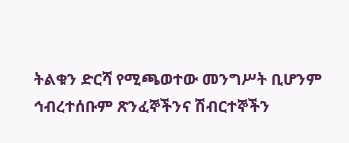ትልቁን ድርሻ የሚጫወተው መንግሥት ቢሆንም ኅብረተሰቡም ጽንፈኞችንና ሽብርተኞችን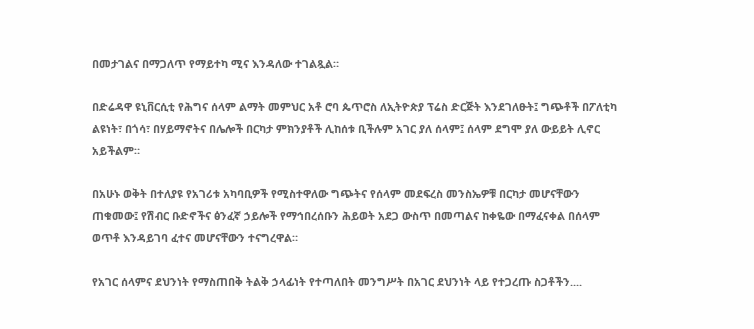በመታገልና በማጋለጥ የማይተካ ሚና እንዳለው ተገልጿል።

በድሬዳዋ ዩኒቨርሲቲ የሕግና ሰላም ልማት መምህር አቶ ሮባ ጴጥሮስ ለኢትዮጵያ ፕሬስ ድርጅት እንደገለፁት፤ ግጭቶች በፖለቲካ ልዩነት፣ በጎሳ፣ በሃይማኖትና በሌሎች በርካታ ምክንያቶች ሊከሰቱ ቢችሉም አገር ያለ ሰላም፤ ሰላም ደግሞ ያለ ውይይት ሊኖር አይችልም።

በአሁኑ ወቅት በተለያዩ የአገሪቱ አካባቢዎች የሚስተዋለው ግጭትና የሰላም መደፍረስ መንስኤዎቹ በርካታ መሆናቸውን ጠቁመው፤ የሽብር ቡድኖችና ፅንፈኛ ኃይሎች የማኅበረሰቡን ሕይወት አደጋ ውስጥ በመጣልና ከቀዬው በማፈናቀል በሰላም ወጥቶ እንዳይገባ ፈተና መሆናቸውን ተናግረዋል።

የአገር ሰላምና ደህንነት የማስጠበቅ ትልቅ ኃላፊነት የተጣለበት መንግሥት በአገር ደህንነት ላይ የተጋረጡ ስጋቶችን....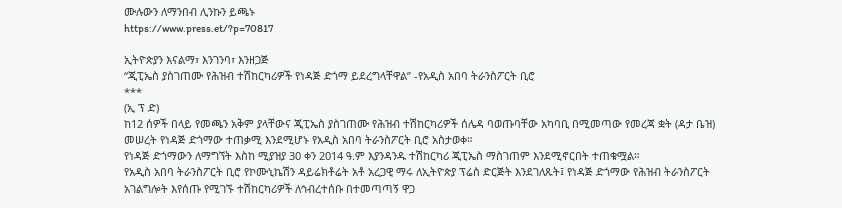ሙሉውን ለማንበብ ሊንኩን ይጫኑ
https://www.press.et/?p=70817

ኢትዮጵያን እናልማ፣ እንገንባ፣ እንዘጋጅ
“ጂፒኤስ ያስገጠሙ የሕዝብ ተሽከርካሪዎች የነዳጅ ድጎማ ይደረግላቸዋል” -የአዲስ አበባ ትራንስፖርት ቢሮ
***
(ኢ ፕ ድ)
ከ12 ሰዎች በላይ የመጫን አቅም ያላቸውና ጂፒኤስ ያስገጠሙ የሕዝብ ተሽከርካሪዎች ሰሌዳ ባወጡባቸው አካባቢ በሚመጣው የመረጃ ቋት (ዳታ ቤዝ) መሠረት የነዳጅ ድጎማው ተጠቃሚ እንደሚሆኑ የአዲስ አበባ ትራንስፖርት ቢሮ አስታወቀ።
የነዳጅ ድጎማውን ለማግኘት እስከ ሚያዝያ 30 ቀን 2014 ዓ.ም እያንዳንዱ ተሽከርካሪ ጂፒኤስ ማስገጠም እንደሚኖርበት ተጠቁሟል።
የአዲስ አበባ ትራንስፖርት ቢሮ የኮሙኒኬሽን ዳይሬክቶሬት አቶ አረጋዊ ማሩ ለኢትዮጵያ ፕሬስ ድርጅት እንደገለጹት፤ የነዳጅ ድጎማው የሕዝብ ትራንስፖርት አገልግሎት እየሰጡ የሚገኙ ተሽከርካሪዎች ለኅብረተሰቡ በተመጣጣኝ ዋጋ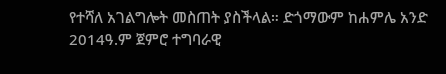የተሻለ አገልግሎት መስጠት ያስችላል። ድጎማውም ከሐምሌ አንድ 2014ዓ.ም ጀምሮ ተግባራዊ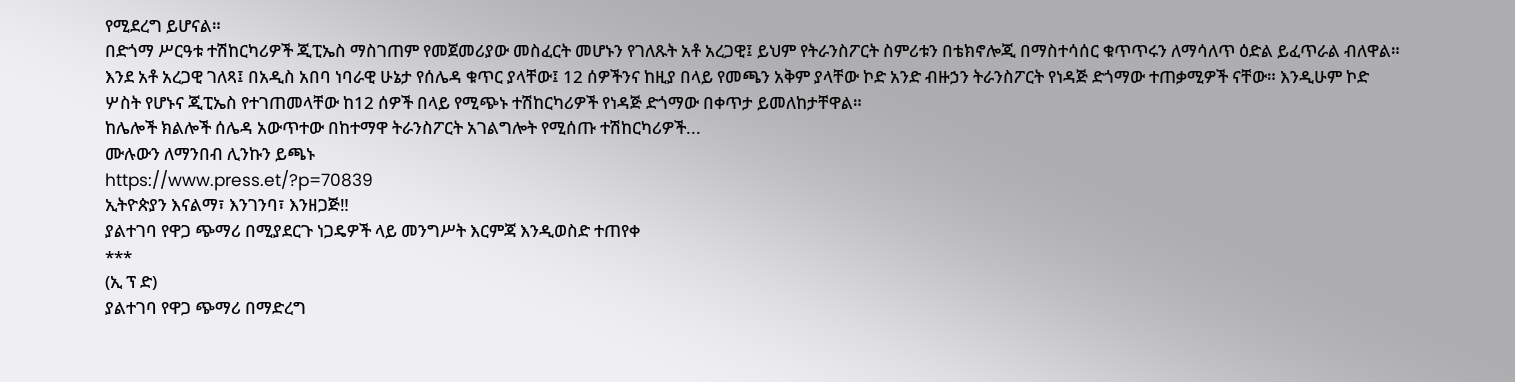የሚደረግ ይሆናል።
በድጎማ ሥርዓቱ ተሽከርካሪዎች ጂፒኤስ ማስገጠም የመጀመሪያው መስፈርት መሆኑን የገለጹት አቶ አረጋዊ፤ ይህም የትራንስፖርት ስምሪቱን በቴክኖሎጂ በማስተሳሰር ቁጥጥሩን ለማሳለጥ ዕድል ይፈጥራል ብለዋል።
እንደ አቶ አረጋዊ ገለጻ፤ በአዲስ አበባ ነባራዊ ሁኔታ የሰሌዳ ቁጥር ያላቸው፤ 12 ሰዎችንና ከዚያ በላይ የመጫን አቅም ያላቸው ኮድ አንድ ብዙኃን ትራንስፖርት የነዳጅ ድጎማው ተጠቃሚዎች ናቸው። እንዲሁም ኮድ ሦስት የሆኑና ጂፒኤስ የተገጠመላቸው ከ12 ሰዎች በላይ የሚጭኑ ተሽከርካሪዎች የነዳጅ ድጎማው በቀጥታ ይመለከታቸዋል።
ከሌሎች ክልሎች ሰሌዳ አውጥተው በከተማዋ ትራንስፖርት አገልግሎት የሚሰጡ ተሽከርካሪዎች...
ሙሉውን ለማንበብ ሊንኩን ይጫኑ
https://www.press.et/?p=70839
ኢትዮጵያን እናልማ፣ እንገንባ፣ እንዘጋጅ‼
ያልተገባ የዋጋ ጭማሪ በሚያደርጉ ነጋዴዎች ላይ መንግሥት እርምጃ እንዲወስድ ተጠየቀ
***
(ኢ ፕ ድ)
ያልተገባ የዋጋ ጭማሪ በማድረግ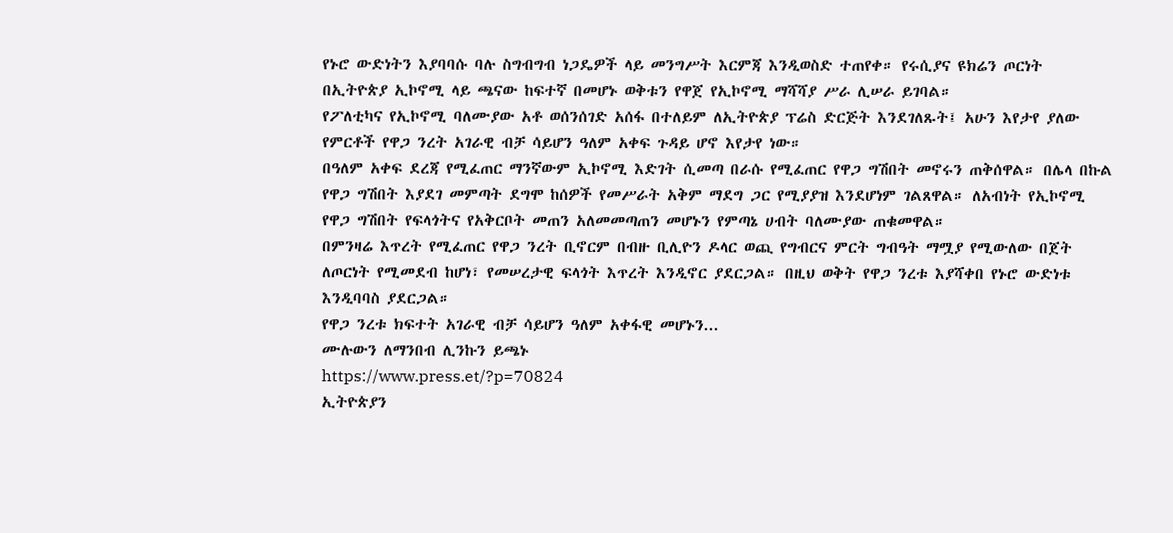የኑሮ ውድነትን እያባባሱ ባሉ ስግብግብ ነጋዴዎች ላይ መንግሥት እርምጃ እንዲወስድ ተጠየቀ። የሩሲያና ዩክሬን ጦርነት በኢትዮጵያ ኢኮኖሚ ላይ ጫናው ከፍተኛ በመሆኑ ወቅቱን የዋጀ የኢኮኖሚ ማሻሻያ ሥራ ሊሠራ ይገባል።
የፖለቲካና የኢኮኖሚ ባለሙያው አቶ ወሰንሰገድ አሰፋ በተለይም ለኢትዮጵያ ፕሬስ ድርጅት እንደገለጹት፤ አሁን እየታየ ያለው የምርቶች የዋጋ ንረት አገራዊ ብቻ ሳይሆን ዓለም አቀፍ ጉዳይ ሆኖ እየታየ ነው።
በዓለም አቀፍ ደረጃ የሚፈጠር ማንኛውም ኢኮኖሚ እድገት ሲመጣ በራሱ የሚፈጠር የዋጋ ግሽበት መኖሩን ጠቅሰዋል። በሌላ በኩል የዋጋ ግሽበት እያደገ መምጣት ደግሞ ከሰዎች የመሥራት አቅም ማደግ ጋር የሚያያዝ እንደሆነም ገልጸዋል። ለአብነት የኢኮኖሚ የዋጋ ግሽበት የፍላጎትና የአቅርቦት መጠን አለመመጣጠን መሆኑን የምጣኔ ሀብት ባለሙያው ጠቁመዋል።
በምንዛሬ እጥረት የሚፈጠር የዋጋ ንረት ቢኖርም በብዙ ቢሊዮን ዶላር ወጪ የግብርና ምርት ግብዓት ማሟያ የሚውለው በጀት ለጦርነት የሚመደብ ከሆነ፣ የመሠረታዊ ፍላጎት እጥረት እንዲኖር ያደርጋል። በዚህ ወቅት የዋጋ ንረቱ እያሻቀበ የኑሮ ውድነቱ እንዲባባስ ያደርጋል።
የዋጋ ንረቱ ክፍተት አገራዊ ብቻ ሳይሆን ዓለም አቀፋዊ መሆኑን...
ሙሉውን ለማንበብ ሊንኩን ይጫኑ
https://www.press.et/?p=70824
ኢትዮጵያን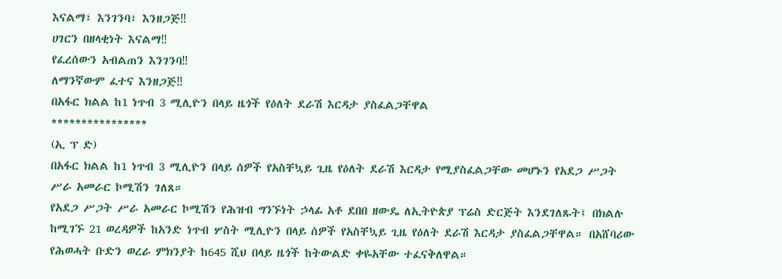እናልማ፣ እንገንባ፣ እንዘጋጅ‼
ሀገርን በዘላቂነት እናልማ‼
የፈረሰውን አብልጠን እንገንባ‼
ለማንኛውም ፈተና እንዘጋጅ‼
በአፋር ክልል ከ1 ነጥብ 3 ሚሊዮን በላይ ዜጎች የዕለት ደራሽ እርዳታ ያስፈልጋቸዋል
****************
(ኢ ፕ ድ)
በአፋር ክልል ከ1 ነጥብ 3 ሚሊዮን በላይ ሰዎች የአስቸኳይ ጊዜ የዕለት ደራሽ እርዳታ የሚያስፈልጋቸው መሆኑን የአደጋ ሥጋት ሥራ አመራር ኮሚሽን ገለጸ።
የአደጋ ሥጋት ሥራ አመራር ኮሚሽን የሕዝብ ግንኙነት ኃላፊ አቶ ደበበ ዘውዴ ለኢትዮጵያ ፕሬስ ድርጅት እንደገለጹት፤ በክልሉ ከሚገኙ 21 ወረዳዎች ከአንድ ነጥብ ሦስት ሚሊዮን በላይ ሰዎች የአስቸኳይ ጊዜ የዕለት ደራሽ እርዳታ ያስፈልጋቸዋል። በአሸባሪው የሕወሓት ቡድን ወረራ ምክንያት ከ645 ሺህ በላይ ዜጎች ከትውልድ ቀዬአቸው ተፈናቅለዋል።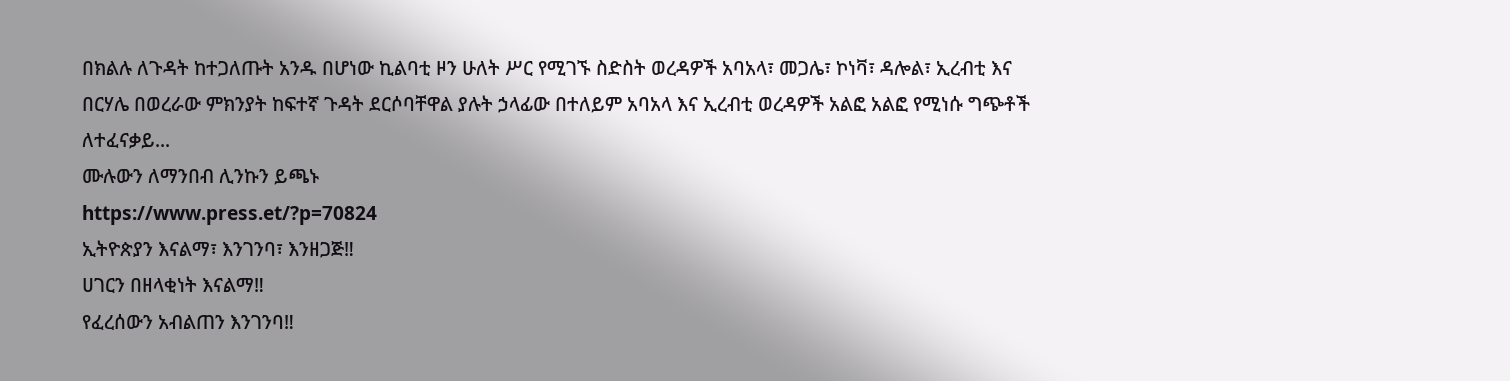በክልሉ ለጉዳት ከተጋለጡት አንዱ በሆነው ኪልባቲ ዞን ሁለት ሥር የሚገኙ ስድስት ወረዳዎች አባአላ፣ መጋሌ፣ ኮነቫ፣ ዳሎል፣ ኢረብቲ እና በርሃሌ በወረራው ምክንያት ከፍተኛ ጉዳት ደርሶባቸዋል ያሉት ኃላፊው በተለይም አባአላ እና ኢረብቲ ወረዳዎች አልፎ አልፎ የሚነሱ ግጭቶች ለተፈናቃይ...
ሙሉውን ለማንበብ ሊንኩን ይጫኑ
https://www.press.et/?p=70824
ኢትዮጵያን እናልማ፣ እንገንባ፣ እንዘጋጅ‼
ሀገርን በዘላቂነት እናልማ‼
የፈረሰውን አብልጠን እንገንባ‼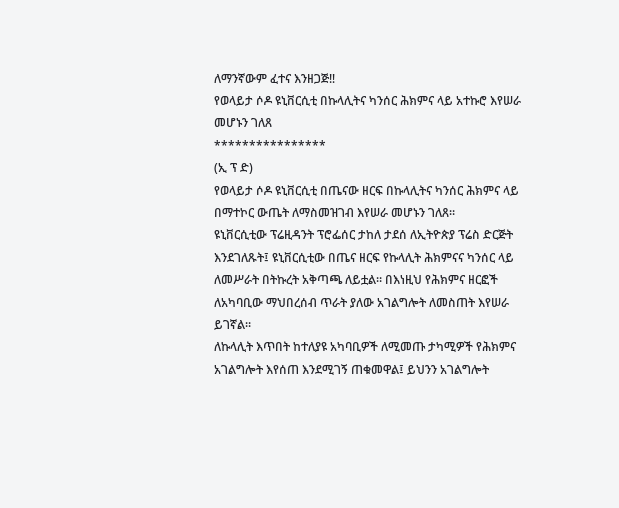ለማንኛውም ፈተና እንዘጋጅ‼
የወላይታ ሶዶ ዩኒቨርሲቲ በኩላሊትና ካንሰር ሕክምና ላይ አተኩሮ እየሠራ መሆኑን ገለጸ
****************
(ኢ ፕ ድ)
የወላይታ ሶዶ ዩኒቨርሲቲ በጤናው ዘርፍ በኩላሊትና ካንሰር ሕክምና ላይ በማተኮር ውጤት ለማስመዝገብ እየሠራ መሆኑን ገለጸ።
ዩኒቨርሲቲው ፕሬዚዳንት ፕሮፌሰር ታከለ ታደሰ ለኢትዮጵያ ፕሬስ ድርጅት እንደገለጹት፤ ዩኒቨርሲቲው በጤና ዘርፍ የኩላሊት ሕክምናና ካንሰር ላይ ለመሥራት በትኩረት አቅጣጫ ለይቷል። በእነዚህ የሕክምና ዘርፎች ለአካባቢው ማህበረሰብ ጥራት ያለው አገልግሎት ለመስጠት እየሠራ ይገኛል።
ለኩላሊት እጥበት ከተለያዩ አካባቢዎች ለሚመጡ ታካሚዎች የሕክምና አገልግሎት እየሰጠ እንደሚገኝ ጠቁመዋል፤ ይህንን አገልግሎት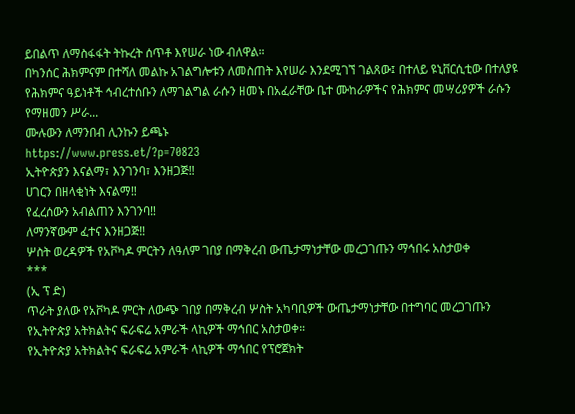ይበልጥ ለማስፋፋት ትኩረት ሰጥቶ እየሠራ ነው ብለዋል።
በካንሰር ሕክምናም በተሻለ መልኩ አገልግሎቱን ለመስጠት እየሠራ እንደሚገኘ ገልጸው፤ በተለይ ዩኒቨርሲቲው በተለያዩ የሕክምና ዓይነቶች ኅብረተሰቡን ለማገልግል ራሱን ዘመኑ በአፈራቸው ቤተ ሙከራዎችና የሕክምና መሣሪያዎች ራሱን የማዘመን ሥራ...
ሙሉውን ለማንበብ ሊንኩን ይጫኑ
https://www.press.et/?p=70823
ኢትዮጵያን እናልማ፣ እንገንባ፣ እንዘጋጅ‼
ሀገርን በዘላቂነት እናልማ‼
የፈረሰውን አብልጠን እንገንባ‼
ለማንኛውም ፈተና እንዘጋጅ‼
ሦስት ወረዳዎች የአቮካዶ ምርትን ለዓለም ገበያ በማቅረብ ውጤታማነታቸው መረጋገጡን ማኅበሩ አስታወቀ
***
(ኢ ፕ ድ)
ጥራት ያለው የአቮካዶ ምርት ለውጭ ገበያ በማቅረብ ሦስት አካባቢዎች ውጤታማነታቸው በተግባር መረጋገጡን የኢትዮጵያ አትክልትና ፍራፍሬ አምራች ላኪዎች ማኅበር አስታወቀ።
የኢትዮጵያ አትክልትና ፍራፍሬ አምራች ላኪዎች ማኅበር የፕሮጀክት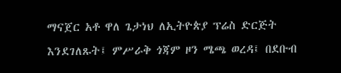ማናጀር አቶ ዋለ ጌታነህ ለኢትዮጵያ ፕሬስ ድርጅት እንደገለጹት፤ ምሥራቅ ጎጃም ዞን ሜጫ ወረዳ፤ በደቡብ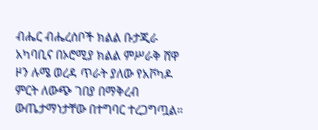ብሔር ብሔረሰቦች ክልል ቡታጂራ አካባቢና በኦሮሚያ ክልል ምሥራቅ ሸዋ ዞን ሉሜ ወረዳ ጥራት ያለው የአቮካዶ ምርት ለውጭ ገበያ በማቅረብ ውጤታማነታቸው በተግባር ተረጋግጧል።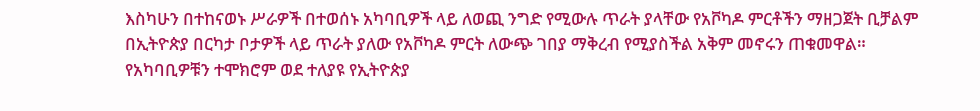እስካሁን በተከናወኑ ሥራዎች በተወሰኑ አካባቢዎች ላይ ለወጪ ንግድ የሚውሉ ጥራት ያላቸው የአቮካዶ ምርቶችን ማዘጋጀት ቢቻልም በኢትዮጵያ በርካታ ቦታዎች ላይ ጥራት ያለው የአቮካዶ ምርት ለውጭ ገበያ ማቅረብ የሚያስችል አቅም መኖሩን ጠቁመዋል።
የአካባቢዎቹን ተሞክሮም ወደ ተለያዩ የኢትዮጵያ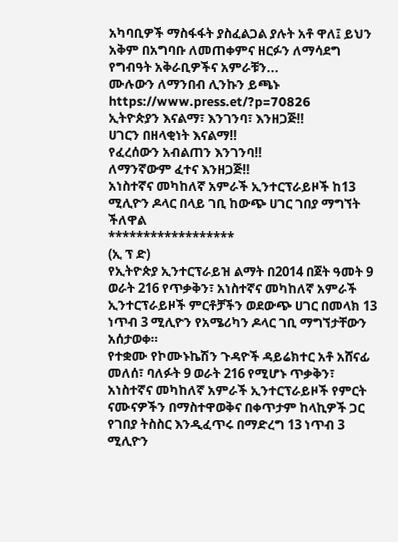አካባቢዎች ማስፋፋት ያስፈልጋል ያሉት አቶ ዋለ፤ ይህን አቅም በአግባቡ ለመጠቀምና ዘርፉን ለማሳደግ የግብዓት አቅራቢዎችና አምራቹን...
ሙሉውን ለማንበብ ሊንኩን ይጫኑ
https://www.press.et/?p=70826
ኢትዮጵያን እናልማ፣ እንገንባ፣ እንዘጋጅ‼
ሀገርን በዘላቂነት እናልማ‼
የፈረሰውን አብልጠን እንገንባ‼
ለማንኛውም ፈተና እንዘጋጅ‼
አነስተኛና መካከለኛ አምራች ኢንተርፕራይዞች ከ13 ሚሊዮን ዶላር በላይ ገቢ ከውጭ ሀገር ገበያ ማግኘት ችለዋል
******************
(ኢ ፕ ድ)
የኢትዮጵያ ኢንተርፕራይዝ ልማት በ2014 በጀት ዓመት 9 ወራት 216 የጥቃቅን፣ አነስተኛና መካከለኛ አምራች ኢንተርፕራይዞች ምርቶቻችን ወደውጭ ሀገር በመላክ 13 ነጥብ 3 ሚሊዮን የአሜሪካን ዶላር ገቢ ማግኘታቸውን አሰታወቀ።
የተቋሙ የኮሙኑኬሽን ጉዳዮች ዳይሬክተር አቶ አሸናፊ መለሰ፣ ባለፉት 9 ወራት 216 የሚሆኑ ጥቃቅን፣ አነስተኛና መካከለኛ አምራች ኢንተርፕራይዞች የምርት ናሙናዎችን በማስተዋወቅና በቀጥታም ከላኪዎች ጋር የገበያ ትስስር እንዲፈጥሩ በማድረግ 13 ነጥብ 3 ሚሊዮን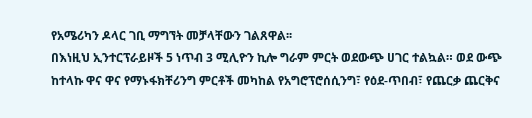የአሜሪካን ዶላር ገቢ ማግኘት መቻላቸውን ገልጸዋል፡፡
በእነዚህ ኢንተርፕራይዞች 5 ነጥብ 3 ሚሊዮን ኪሎ ግራም ምርት ወደውጭ ሀገር ተልኳል። ወደ ውጭ ከተላኩ ዋና ዋና የማኑፋክቸሪንግ ምርቶች መካከል የአግሮፕሮሰሲንግ፣ የዕደ-ጥበብ፣ የጨርቃ ጨርቅና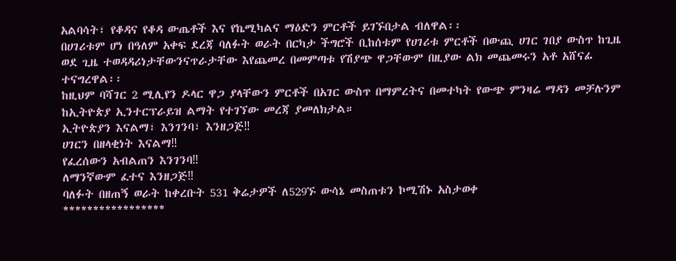አልባሳት፣ የቆዳና የቆዳ ውጤቶች እና የኬሚካልና ማዕድን ምርቶች ይገኙበታል ብለዋል፡፡
በሀገሪቱም ሆነ በዓለም አቀፍ ደረጃ ባለፉት ወራት በርካታ ችግሮች ቢከሰቱም የሀገሪቱ ምርቶች በውጪ ሀገር ገበያ ውስጥ ከጊዜ ወደ ጊዜ ተወዳዳሪነታቸውንናጥራታቸው እየጨመረ በመምጣቱ የሽያጭ ዋጋቸውም በዚያው ልክ መጨመሩን አቶ አሸናፊ ተናግረዋል፡፡
ከዚህም ባሻገር 2 ሚሊየን ዶላር ዋጋ ያላቸውን ምርቶች በአገር ውስጥ በማምረትና በመተካት የውጭ ምንዛሬ ማዳን መቻሉንም ከኢትዮጵያ ኢንተርፕራይዝ ልማት የተገኘው መረጃ ያመለክታል።
ኢትዮጵያን እናልማ፣ እንገንባ፣ እንዘጋጅ‼
ሀገርን በዘላቂነት እናልማ‼
የፈረሰውን አብልጠን እንገንባ‼
ለማንኛውም ፈተና እንዘጋጅ‼
ባለፉት በዘጠኝ ወራት ከቀረቡት 531 ቅሬታዎች ለ529ኙ ውሳኔ መስጠቱን ኮሚሽኑ አስታወቀ
*****************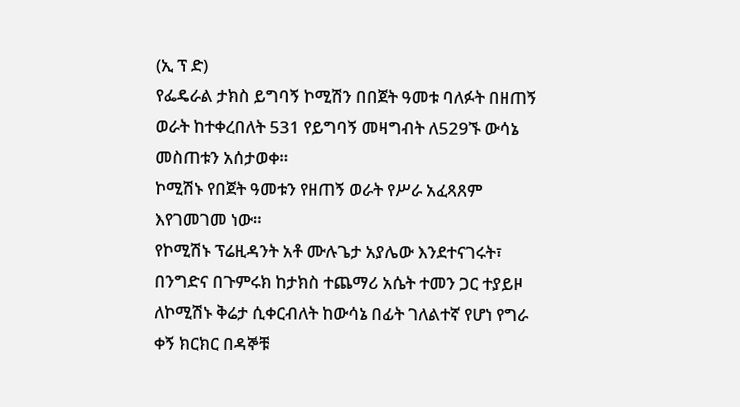(ኢ ፕ ድ)
የፌዴራል ታክስ ይግባኝ ኮሚሽን በበጀት ዓመቱ ባለፉት በዘጠኝ ወራት ከተቀረበለት 531 የይግባኝ መዛግብት ለ529ኙ ውሳኔ መስጠቱን አሰታወቀ።
ኮሚሽኑ የበጀት ዓመቱን የዘጠኝ ወራት የሥራ አፈጻጸም እየገመገመ ነው።
የኮሚሽኑ ፕሬዚዳንት አቶ ሙሉጌታ አያሌው እንደተናገሩት፣ በንግድና በጉምሩክ ከታክስ ተጨማሪ አሴት ተመን ጋር ተያይዞ ለኮሚሽኑ ቅሬታ ሲቀርብለት ከውሳኔ በፊት ገለልተኛ የሆነ የግራ ቀኝ ክርክር በዳኞቹ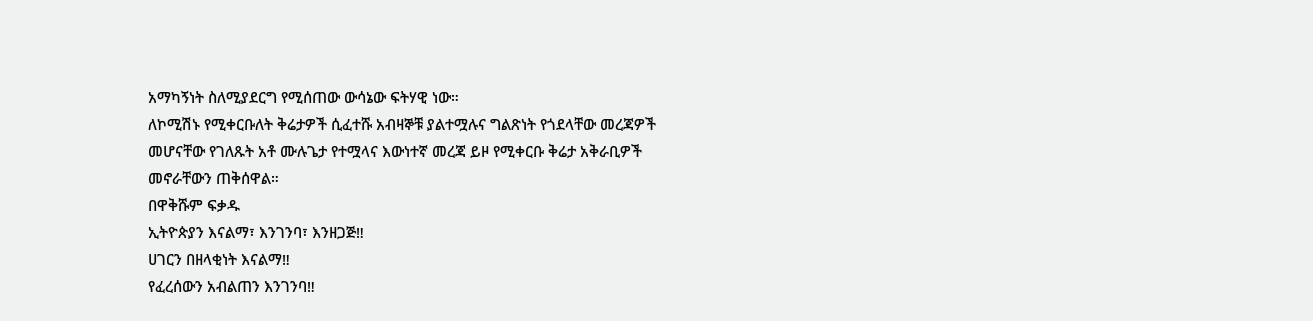አማካኝነት ስለሚያደርግ የሚሰጠው ውሳኔው ፍትሃዊ ነው።
ለኮሚሽኑ የሚቀርቡለት ቅሬታዎች ሲፈተሹ አብዛኞቹ ያልተሟሉና ግልጽነት የጎደላቸው መረጃዎች መሆናቸው የገለጹት አቶ ሙሉጌታ የተሟላና እውነተኛ መረጃ ይዞ የሚቀርቡ ቅሬታ አቅራቢዎች መኖራቸውን ጠቅሰዋል።
በዋቅሹም ፍቃዱ
ኢትዮጵያን እናልማ፣ እንገንባ፣ እንዘጋጅ‼
ሀገርን በዘላቂነት እናልማ‼
የፈረሰውን አብልጠን እንገንባ‼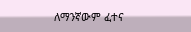ለማንኛውም ፈተና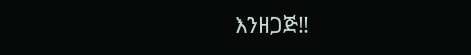እንዘጋጅ‼